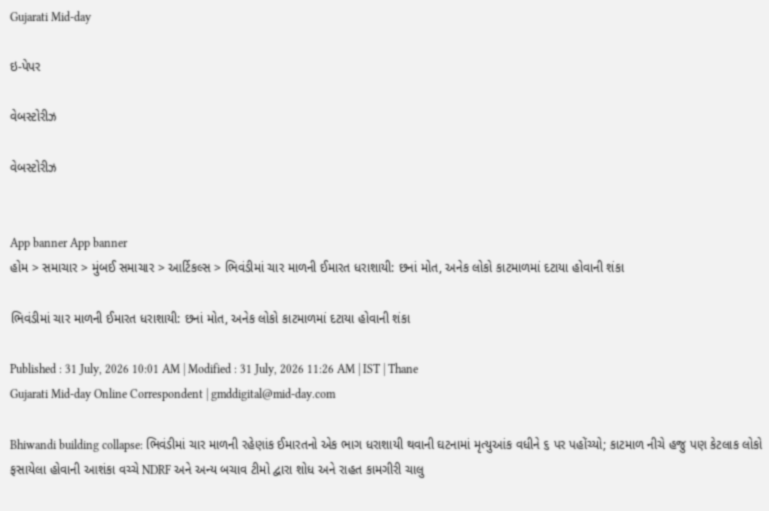Gujarati Mid-day

ઇ-પેપર

વેબસ્ટોરીઝ

વેબસ્ટોરીઝ


App banner App banner
હોમ > સમાચાર > મુંબઈ સમાચાર > આર્ટિકલ્સ > ભિવંડીમાં ચાર માળની ઈમારત ધરાશાયી: છનાં મોત, અનેક લોકો કાટમાળમાં દટાયા હોવાની શંકા

ભિવંડીમાં ચાર માળની ઈમારત ધરાશાયી: છનાં મોત, અનેક લોકો કાટમાળમાં દટાયા હોવાની શંકા

Published : 31 July, 2026 10:01 AM | Modified : 31 July, 2026 11:26 AM | IST | Thane
Gujarati Mid-day Online Correspondent | gmddigital@mid-day.com

Bhiwandi building collapse: ભિવંડીમાં ચાર માળની રહેણાંક ઈમારતનો એક ભાગ ધરાશાયી થવાની ઘટનામાં મૃત્યુઆંક વધીને ૬ પર પહોંચ્યો; કાટમાળ નીચે હજુ પણ કેટલાક લોકો ફસાયેલા હોવાની આશંકા વચ્ચે NDRF અને અન્ય બચાવ ટીમો દ્વારા શોધ અને રાહત કામગીરી ચાલુ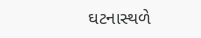ઘટનાસ્થળે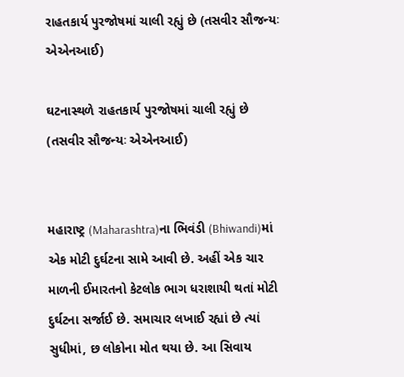રાહતકાર્ય પુરજોષમાં ચાલી રહ્યું છે (તસવીર સૌજન્યઃ એએનઆઈ)

ઘટનાસ્થળે રાહતકાર્ય પુરજોષમાં ચાલી રહ્યું છે (તસવીર સૌજન્યઃ એએનઆઈ)


મહારાષ્ટ્ર (Maharashtra)ના ભિવંડી (Bhiwandi)માં એક મોટી દુર્ઘટના સામે આવી છે. અહીં એક ચાર માળની ઈમારતનો કેટલોક ભાગ ધરાશાયી થતાં મોટી દુર્ઘટના સર્જાઈ છે. સમાચાર લખાઈ રહ્યાં છે ત્યાં સુધીમાં, છ લોકોના મોત થયા છે. આ સિવાય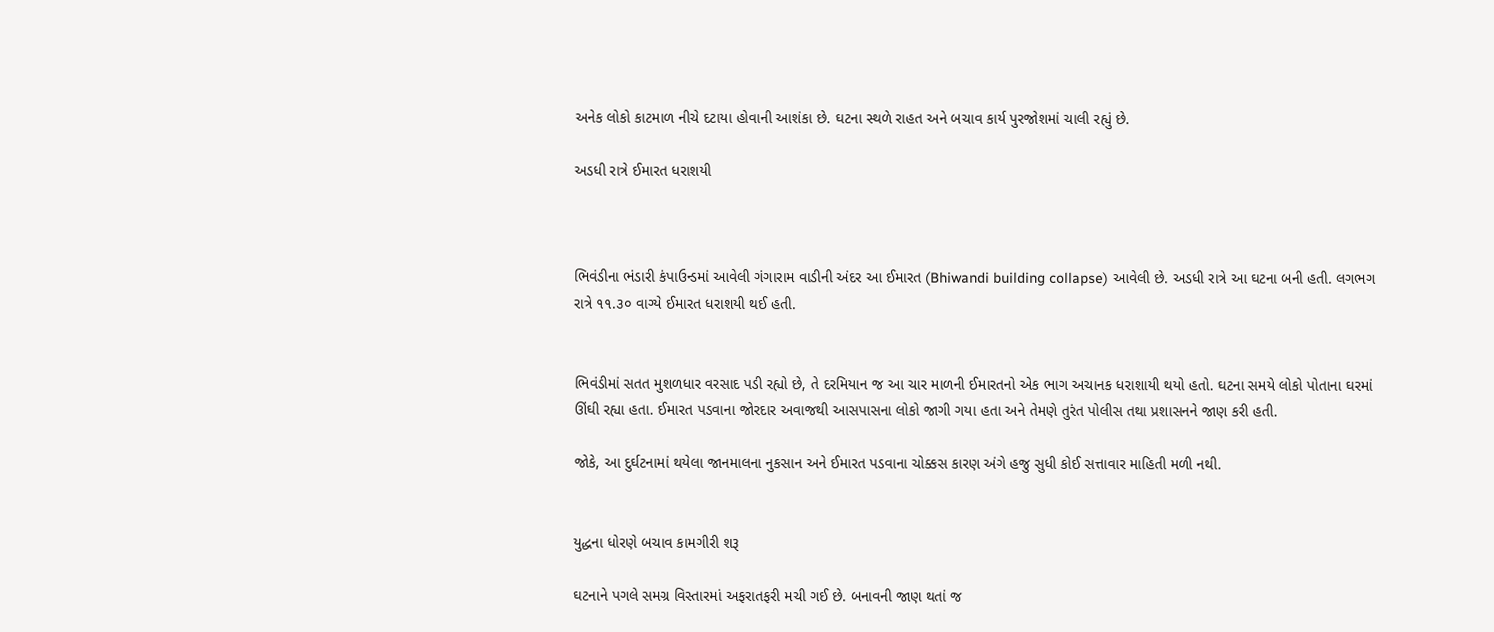અનેક લોકો કાટમાળ નીચે દટાયા હોવાની આશંકા છે. ઘટના સ્થળે રાહત અને બચાવ કાર્ય પુરજોશમાં ચાલી રહ્યું છે.

અડધી રાત્રે ઈમારત ધરાશયી



ભિવંડીના ભંડારી કંપાઉન્ડમાં આવેલી ગંગારામ વાડીની અંદર આ ઈમારત (Bhiwandi building collapse) આવેલી છે. અડધી રાત્રે આ ઘટના બની હતી. લગભગ રાત્રે ૧૧.૩૦ વાગ્યે ઈમારત ધરાશયી થઈ હતી.


ભિવંડીમાં સતત મુશળધાર વરસાદ પડી રહ્યો છે, તે દરમિયાન જ આ ચાર માળની ઈમારતનો એક ભાગ અચાનક ધરાશાયી થયો હતો. ઘટના સમયે લોકો પોતાના ઘરમાં ઊંઘી રહ્યા હતા. ઈમારત પડવાના જોરદાર અવાજથી આસપાસના લોકો જાગી ગયા હતા અને તેમણે તુરંત પોલીસ તથા પ્રશાસનને જાણ કરી હતી.

જોકે, આ દુર્ઘટનામાં થયેલા જાનમાલના નુકસાન અને ઈમારત પડવાના ચોક્કસ કારણ અંગે હજુ સુધી કોઈ સત્તાવાર માહિતી મળી નથી.


યુદ્ધના ધોરણે બચાવ કામગીરી શરૂ

ઘટનાને પગલે સમગ્ર વિસ્તારમાં અફરાતફરી મચી ગઈ છે. બનાવની જાણ થતાં જ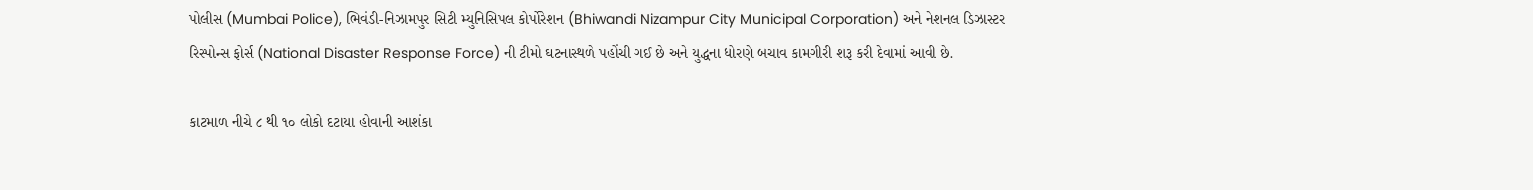પોલીસ (Mumbai Police), ભિવંડી-નિઝામપુર સિટી મ્યુનિસિપલ કોર્પોરેશન (Bhiwandi Nizampur City Municipal Corporation) અને નેશનલ ડિઝાસ્ટર રિસ્પોન્સ ફોર્સ (National Disaster Response Force) ની ટીમો ઘટનાસ્થળે પહોંચી ગઈ છે અને યુદ્ધના ધોરણે બચાવ કામગીરી શરૂ કરી દેવામાં આવી છે.

કાટમાળ નીચે ૮ થી ૧૦ લોકો દટાયા હોવાની આશંકા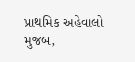પ્રાથમિક અહેવાલો મુજબ,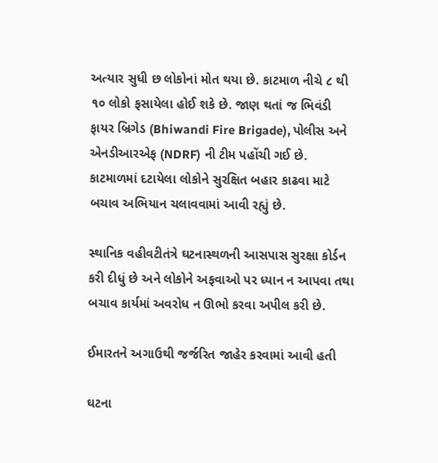અત્યાર સુધી છ લોકોનાં મોત થયા છે. કાટમાળ નીચે ૮ થી ૧૦ લોકો ફસાયેલા હોઈ શકે છે. જાણ થતાં જ ભિવંડી ફાયર બ્રિગેડ (Bhiwandi Fire Brigade), પોલીસ અને એનડીઆરએફ (NDRF) ની ટીમ પહોંચી ગઈ છે. કાટમાળમાં દટાયેલા લોકોને સુરક્ષિત બહાર કાઢવા માટે બચાવ અભિયાન ચલાવવામાં આવી રહ્યું છે.

સ્થાનિક વહીવટીતંત્રે ઘટનાસ્થળની આસપાસ સુરક્ષા કોર્ડન કરી દીધું છે અને લોકોને અફવાઓ પર ધ્યાન ન આપવા તથા બચાવ કાર્યમાં અવરોધ ન ઊભો કરવા અપીલ કરી છે.

ઈમારતને અગાઉથી જર્જરિત જાહેર કરવામાં આવી હતી

ઘટના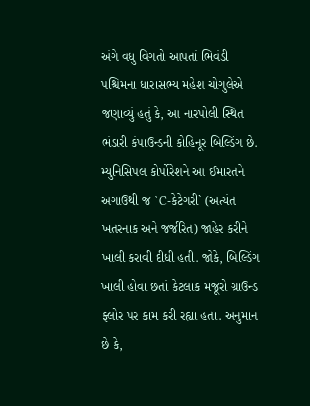અંગે વધુ વિગતો આપતાં ભિવંડી પશ્ચિમના ધારાસભ્ય મહેશ ચોગુલેએ જણાવ્યું હતું કે, આ નારપોલી સ્થિત ભંડારી કંપાઉન્ડની કોહિનૂર બિલ્ડિંગ છે. મ્યુનિસિપલ કોર્પોરેશને આ ઈમારતને અગાઉથી જ `C-કેટેગરી` (અત્યંત ખતરનાક અને જર્જરિત) જાહેર કરીને ખાલી કરાવી દીધી હતી. જોકે, બિલ્ડિંગ ખાલી હોવા છતાં કેટલાક મજૂરો ગ્રાઉન્ડ ફ્લોર પર કામ કરી રહ્યા હતા. અનુમાન છે કે,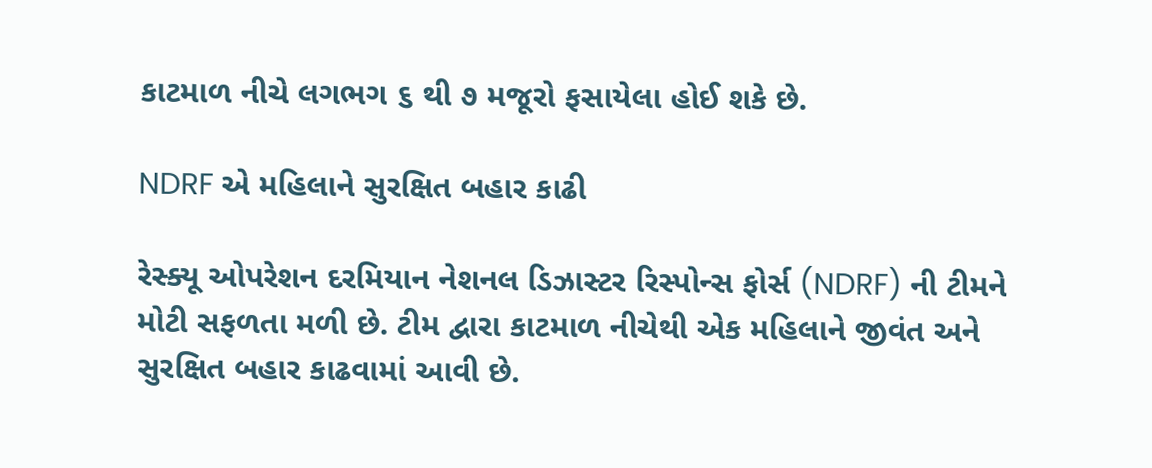કાટમાળ નીચે લગભગ ૬ થી ૭ મજૂરો ફસાયેલા હોઈ શકે છે.

NDRF એ મહિલાને સુરક્ષિત બહાર કાઢી

રેસ્ક્યૂ ઓપરેશન દરમિયાન નેશનલ ડિઝાસ્ટર રિસ્પોન્સ ફોર્સ (NDRF) ની ટીમને મોટી સફળતા મળી છે. ટીમ દ્વારા કાટમાળ નીચેથી એક મહિલાને જીવંત અને સુરક્ષિત બહાર કાઢવામાં આવી છે.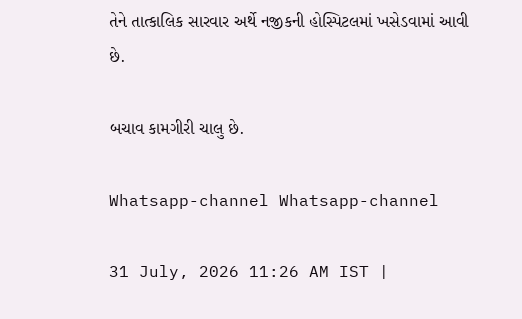તેને તાત્કાલિક સારવાર અર્થે નજીકની હોસ્પિટલમાં ખસેડવામાં આવી છે.

બચાવ કામગીરી ચાલુ છે.

Whatsapp-channel Whatsapp-channel

31 July, 2026 11:26 AM IST |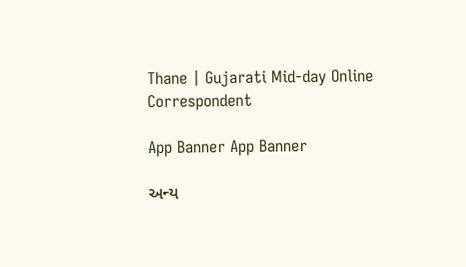Thane | Gujarati Mid-day Online Correspondent

App Banner App Banner

અન્ય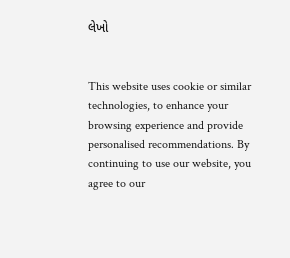લેખો


This website uses cookie or similar technologies, to enhance your browsing experience and provide personalised recommendations. By continuing to use our website, you agree to our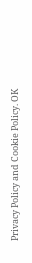Privacy Policy and Cookie Policy. OK